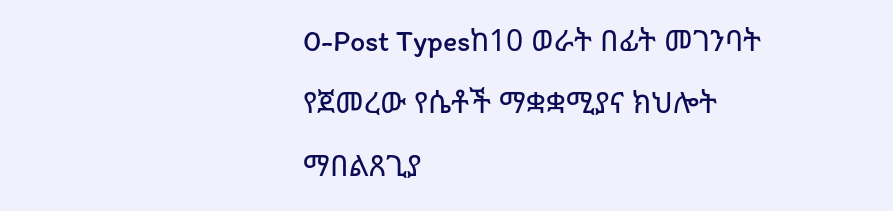0-Post Typesከ10 ወራት በፊት መገንባት የጀመረው የሴቶች ማቋቋሚያና ክህሎት ማበልጸጊያ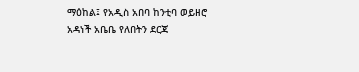ማዕከል፤ የአዲስ አበባ ከንቲባ ወይዘሮ አዳነች አቤቤ የለበትን ደርጃ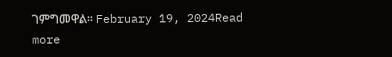ገምግመዋል። February 19, 2024Read more